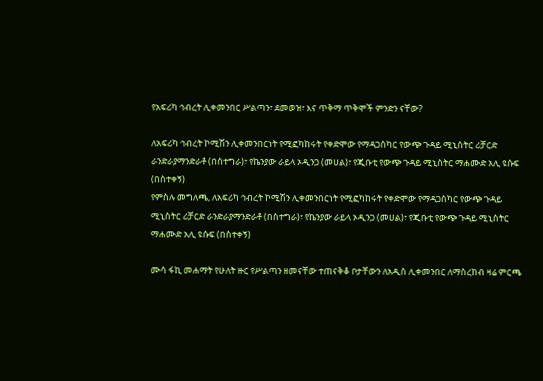የአፍሪካ ኅብረት ሊቀመንበር ሥልጣን፣ ደመወዝ፣ እና ጥቅማ ጥቅሞች ምንድን ናቸው?

ለአፍሪካ ኅብረት ኮሚሽን ሊቀመንበርነት የሚፎካከሩት የቀድሞው የማዳጋስካር የውጭ ጉዳይ ሚኒስትር ሪቻርድ ራንድራያማንድራቶ (በስተግራ)፣ የኬንያው ራይላ ኦዲንጋ (መሀል)፣ የጂቡቲ የውጭ ጉዳይ ሚኒስትር ማሐሙድ አሊ ዩሱፍ (በስተቀኝ)
የምስሉ መግለጫ, ለአፍሪካ ኅብረት ኮሚሽን ሊቀመንበርነት የሚፎካከሩት የቀድሞው የማዳጋስካር የውጭ ጉዳይ ሚኒስትር ሪቻርድ ራንድራያማንድራቶ (በስተግራ)፣ የኬንያው ራይላ ኦዲንጋ (መሀል)፣ የጂቡቲ የውጭ ጉዳይ ሚኒስትር ማሐሙድ አሊ ዩሱፍ (በስተቀኝ)

ሙሳ ፋኪ መሐማት የሁለት ዙር የሥልጣን ዘመናቸው ተጠናቅቆ ቦታቸውን ለአዲስ ሊቀመንበር ለማስረከብ ዛሬ ምርጫ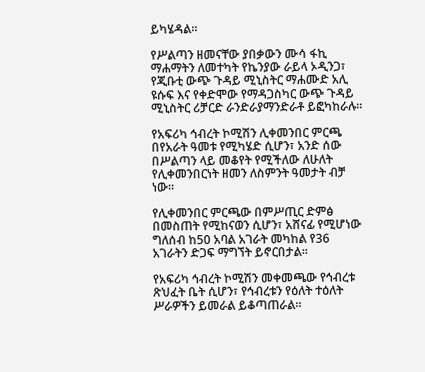ይካሄዳል።

የሥልጣን ዘመናቸው ያበቃውን ሙሳ ፋኪ ማሐማትን ለመተካት የኬንያው ራይላ ኦዲንጋ፣ የጂቡቲ ውጭ ጉዳይ ሚኒስትር ማሐሙድ አሊ ዩሱፍ እና የቀድሞው የማዳጋስካር ውጭ ጉዳይ ሚኒስትር ሪቻርድ ራንድራያማንድራቶ ይፎካከራሉ።

የአፍሪካ ኅብረት ኮሚሽን ሊቀመንበር ምርጫ በየአራት ዓመቱ የሚካሄድ ሲሆን፣ አንድ ሰው በሥልጣን ላይ መቆየት የሚችለው ለሁለት የሊቀመንበርነት ዘመን ለስምንት ዓመታት ብቻ ነው።

የሊቀመንበር ምርጫው በምሥጢር ድምፅ በመስጠት የሚከናወን ሲሆን፣ አሸናፊ የሚሆነው ግለሰብ ከ50 አባል አገራት መካከል የ36 አገራትን ድጋፍ ማግኘት ይኖርበታል።

የአፍሪካ ኅብረት ኮሚሽን መቀመጫው የኅብረቱ ጽህፈት ቤት ሲሆን፣ የኅብረቱን የዕለት ተዕለት ሥራዎችን ይመራል ይቆጣጠራል።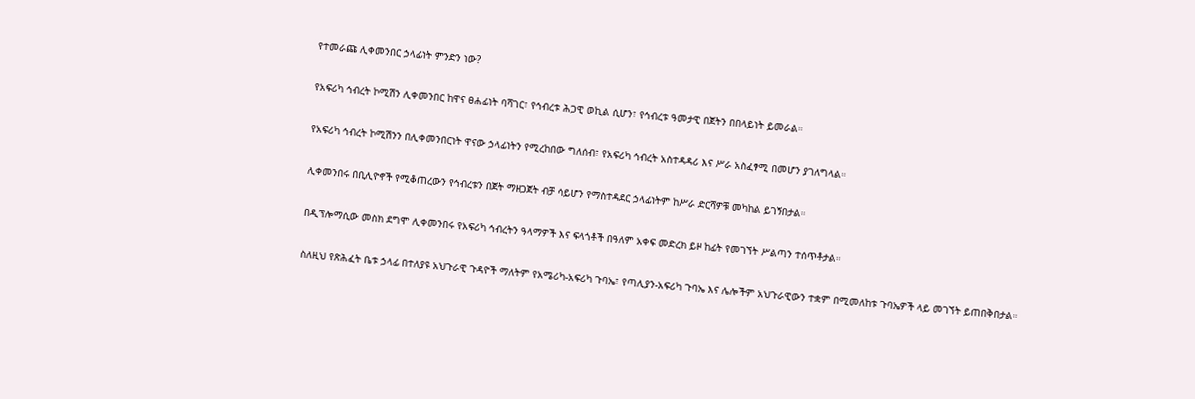የተመራጩ ሊቀመንበር ኃላፊነት ምንድን ነው?

የአፍሪካ ኅብረት ኮሚሽን ሊቀመንበር ከዋና ፀሐፊነት ባሻገር፣ የኅብረቱ ሕጋዊ ወኪል ሲሆን፣ የኅብረቱ ዓመታዊ በጀትን በበላይነት ይመራል።

የአፍሪካ ኅብረት ኮሚሽንን በሊቀመንበርነት ዋናው ኃላፊነትን የሚረከበው ግለሰብ፣ የአፍሪካ ኅብረት አስተዳዳሪ እና ሥራ አስፈፃሚ በመሆን ያገለግላል።

ሊቀመንበሩ በቢሊዮኖች የሚቆጠረውን የኅብረቱን በጀት ማዘጋጀት ብቻ ሳይሆን የማስተዳደር ኃላፊነትም ከሥራ ድርሻዎቹ መካከል ይገኝበታል።

በዲፕሎማሲው መስክ ደግሞ ሊቀመንበሩ የአፍሪካ ኅብረትን ዓላማዎች እና ፍላጎቶች በዓለም አቀፍ መድረክ ይዞ ከፊት የመገኘት ሥልጣን ተሰጥቶታል።

ስለዚህ የጽሕፈት ቤቱ ኃላፊ በተለያዩ አህጉራዊ ጉዳዮች ማለትም የአሜሪካ-አፍሪካ ጉባኤ፣ የጣሊያን-አፍሪካ ጉባኤ እና ሌሎችም አህጉራዊውን ተቋም በሚመለከቱ ጉባኤዎች ላይ መገኘት ይጠበቅበታል።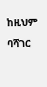ከዚህም ባሻገር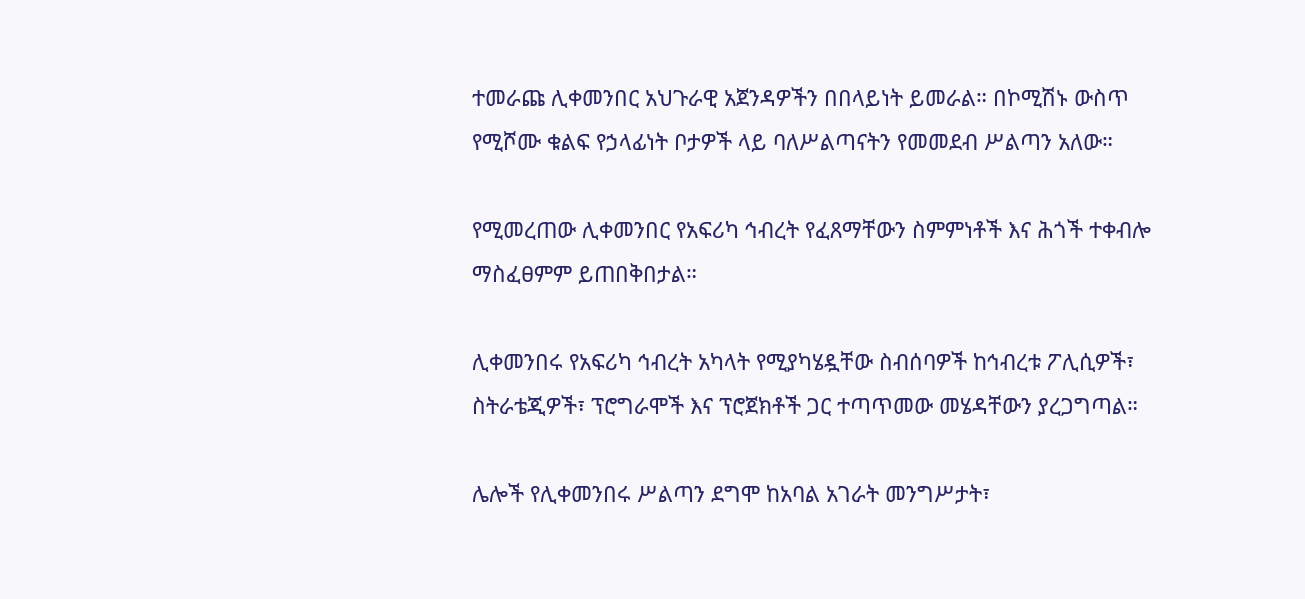ተመራጩ ሊቀመንበር አህጉራዊ አጀንዳዎችን በበላይነት ይመራል። በኮሚሽኑ ውስጥ የሚሾሙ ቁልፍ የኃላፊነት ቦታዎች ላይ ባለሥልጣናትን የመመደብ ሥልጣን አለው።

የሚመረጠው ሊቀመንበር የአፍሪካ ኅብረት የፈጸማቸውን ስምምነቶች እና ሕጎች ተቀብሎ ማስፈፀምም ይጠበቅበታል።

ሊቀመንበሩ የአፍሪካ ኅብረት አካላት የሚያካሄዷቸው ስብሰባዎች ከኅብረቱ ፖሊሲዎች፣ ስትራቴጂዎች፣ ፕሮግራሞች እና ፕሮጀክቶች ጋር ተጣጥመው መሄዳቸውን ያረጋግጣል።

ሌሎች የሊቀመንበሩ ሥልጣን ደግሞ ከአባል አገራት መንግሥታት፣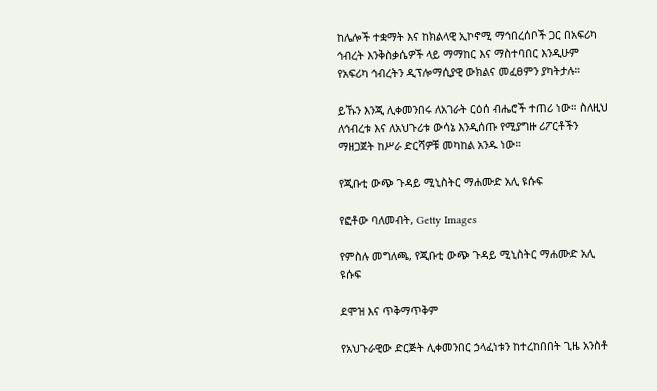ከሌሎች ተቋማት እና ከክልላዊ ኢኮኖሚ ማኅበረሰቦች ጋር በአፍሪካ ኅብረት እንቅስቃሴዎች ላይ ማማከር እና ማስተባበር እንዲሁም የአፍሪካ ኅብረትን ዲፕሎማሲያዊ ውክልና መፈፀምን ያካትታሉ።

ይኹን እንጂ ሊቀመንበሩ ለአገራት ርዕሰ ብሔሮች ተጠሪ ነው። ስለዚህ ለኅብረቱ እና ለአህጉሪቱ ውሳኔ እንዲሰጡ የሚያግዙ ሪፖርቶችን ማዘጋጀት ከሥራ ድርሻዎቹ መካከል አንዱ ነው።

የጂቡቲ ውጭ ጉዳይ ሚኒስትር ማሐሙድ አሊ ዩሱፍ

የፎቶው ባለመብት, Getty Images

የምስሉ መግለጫ, የጂቡቲ ውጭ ጉዳይ ሚኒስትር ማሐሙድ አሊ ዩሱፍ

ደሞዝ እና ጥቅማጥቅም

የአህጉራዊው ድርጅት ሊቀመንበር ኃላፈነቱን ከተረከበበት ጊዜ አንስቶ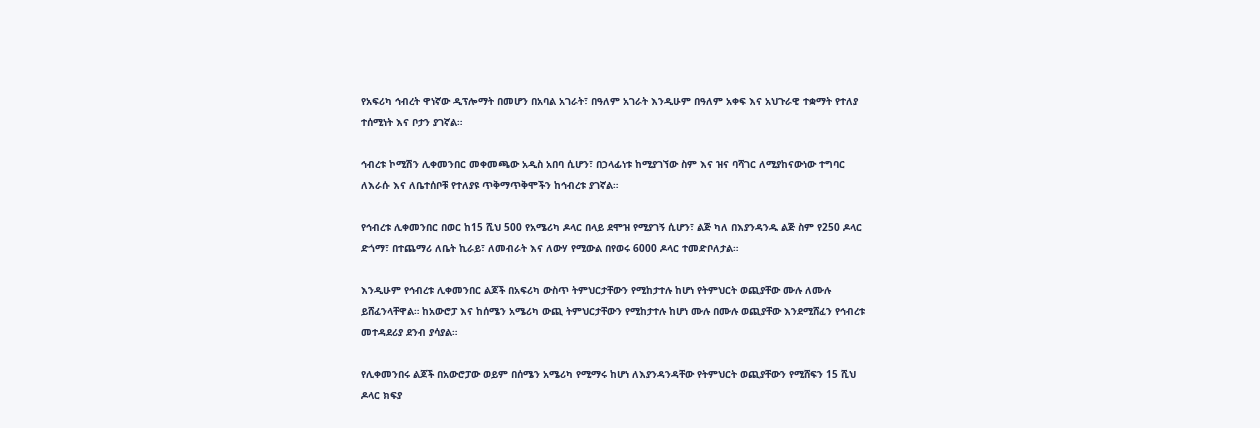የአፍሪካ ኅብረት ዋነኛው ዲፕሎማት በመሆን በአባል አገራት፣ በዓለም አገራት እንዲሁም በዓለም አቀፍ እና አህጉራዊ ተቋማት የተለያ ተሰሚነት እና ቦታን ያገኛል።

ኅብረቱ ኮሚሽን ሊቀመንበር መቀመጫው አዲስ አበባ ሲሆን፣ በኃላፊነቱ ከሚያገኘው ስም እና ዝና ባሻገር ለሚያከናውነው ተግባር ለእራሱ እና ለቤተሰቦቹ የተለያዩ ጥቅማጥቅሞችን ከኅብረቱ ያገኛል።

የኅብረቱ ሊቀመንበር በወር ከ15 ሺህ 500 የአሜሪካ ዶላር በላይ ደሞዝ የሚያገኝ ሲሆን፣ ልጅ ካለ በእያንዳንዱ ልጅ ስም የ250 ዶላር ድጎማ፣ በተጨማሪ ለቤት ኪራይ፣ ለመብራት እና ለውሃ የሚውል በየወሩ 6000 ዶላር ተመድቦለታል።

እንዲሁም የኅብረቱ ሊቀመንበር ልጆች በአፍሪካ ውስጥ ትምህርታቸውን የሚከታተሉ ከሆነ የትምህርት ወጪያቸው ሙሉ ለሙሉ ይሸፈንላቸዋል። ከአውሮፓ እና ከሰሜን አሜሪካ ውጪ ትምህርታቸውን የሚከታተሉ ከሆነ ሙሉ በሙሉ ወጪያቸው እንደሚሸፈን የኅብረቱ መተዳደሪያ ደንብ ያሳያል።

የሊቀመንበሩ ልጆች በአውሮፓው ወይም በሰሜን አሜሪካ የሚማሩ ከሆነ ለእያንዳንዳቸው የትምህርት ወጪያቸውን የሚሸፍን 15 ሺህ ዶላር ክፍያ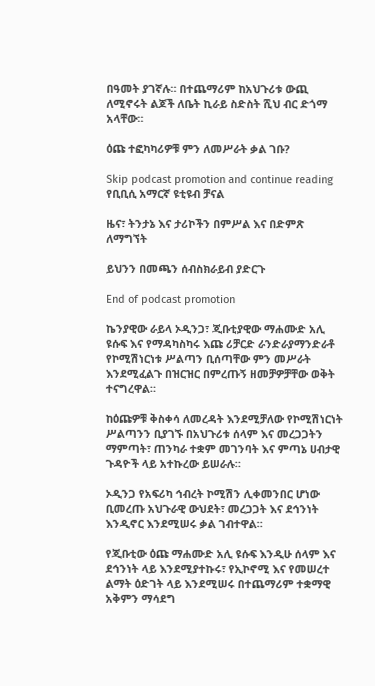በዓመት ያገኛሉ። በተጨማሪም ከአህጉሪቱ ውጪ ለሚኖሩት ልጆች ለቤት ኪራይ ስድስት ሺህ ብር ድጎማ አላቸው።

ዕጩ ተፎካካሪዎቹ ምን ለመሥራት ቃል ገቡ?

Skip podcast promotion and continue reading
የቢቢሲ አማርኛ ዩቲዩብ ቻናል

ዜና፣ ትንታኔ እና ታሪኮችን በምሥል እና በድምጽ ለማግኘት

ይህንን በመጫን ሰብስክራይብ ያድርጉ

End of podcast promotion

ኬንያዊው ራይላ ኦዲንጋ፣ ጂቡቲያዊው ማሐሙድ አሊ ዩሱፍ እና የማዳካስካሩ እጩ ሪቻርድ ራንድራያማንድራቶ የኮሚሽነርነቱ ሥልጣን ቢሰጣቸው ምን መሥራት እንደሚፈልጉ በዝርዝር በምረጡኝ ዘመቻዎቻቸው ወቅት ተናግረዋል።

ከዕጩዎቹ ቅስቀሳ ለመረዳት እንደሚቻለው የኮሚሽነርነት ሥልጣንን ቢያገኙ በአህጉሪቱ ሰላም እና መረጋጋትን ማምጣት፣ ጠንካራ ተቋም መገንባት እና ምጣኔ ሀብታዊ ጉዳዮች ላይ አተኩረው ይሠራሉ።

ኦዲንጋ የአፍሪካ ኅብረት ኮሚሽን ሊቀመንበር ሆነው ቢመረጡ አህጉራዊ ውህደት፣ መረጋጋት እና ደኅንነት እንዲኖር እንደሚሠሩ ቃል ገብተዋል።

የጂቡቲው ዕጩ ማሐሙድ አሊ ዩሱፍ እንዲሁ ሰላም እና ደኅንነት ላይ እንደሚያተኩሩ፣ የኢኮኖሚ እና የመሠረተ ልማት ዕድገት ላይ እንደሚሠሩ በተጨማሪም ተቋማዊ አቅምን ማሳደግ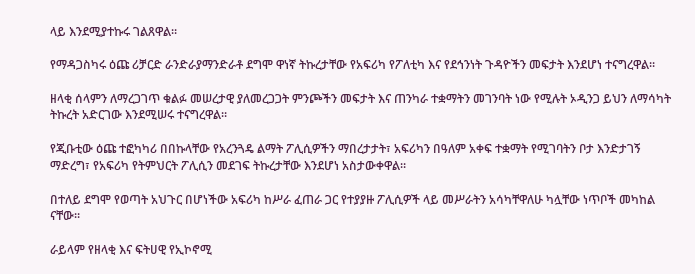ላይ እንደሚያተኩሩ ገልጸዋል።

የማዳጋስካሩ ዕጩ ሪቻርድ ራንድራያማንድራቶ ደግሞ ዋነኛ ትኩረታቸው የአፍሪካ የፖለቲካ እና የደኅንነት ጉዳዮችን መፍታት እንደሆነ ተናግረዋል።

ዘላቂ ሰላምን ለማረጋገጥ ቁልፉ መሠረታዊ ያለመረጋጋት ምንጮችን መፍታት እና ጠንካራ ተቋማትን መገንባት ነው የሚሉት ኦዲንጋ ይህን ለማሳካት ትኩረት አድርገው እንደሚሠሩ ተናግረዋል።

የጂቡቲው ዕጩ ተፎካካሪ በበኩላቸው የአረንጓዴ ልማት ፖሊሲዎችን ማበረታታት፣ አፍሪካን በዓለም አቀፍ ተቋማት የሚገባትን ቦታ እንድታገኝ ማድረግ፣ የአፍሪካ የትምህርት ፖሊሲን መደገፍ ትኩረታቸው እንደሆነ አስታውቀዋል።

በተለይ ደግሞ የወጣት አህጉር በሆነችው አፍሪካ ከሥራ ፈጠራ ጋር የተያያዙ ፖሊሲዎች ላይ መሥራትን አሳካቸዋለሁ ካሏቸው ነጥቦች መካከል ናቸው።

ራይላም የዘላቂ እና ፍትሀዊ የኢኮኖሚ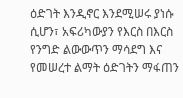ዕድገት እንዲኖር እንደሚሠሩ ያነሱ ሲሆን፣ አፍሪካውያን የእርስ በእርስ የንግድ ልውውጥን ማሳደግ እና የመሠረተ ልማት ዕድገትን ማፋጠን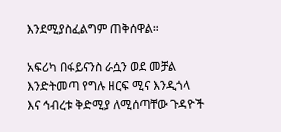እንደሚያስፈልግም ጠቅሰዋል።

አፍሪካ በፋይናንስ ራሷን ወደ መቻል እንድትመጣ የግሉ ዘርፍ ሚና እንዲጎላ እና ኅብረቱ ቅድሚያ ለሚሰጣቸው ጉዳዮች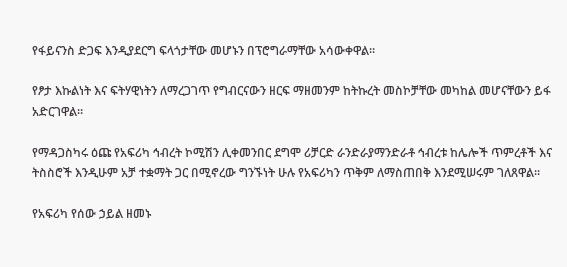የፋይናንስ ድጋፍ እንዲያደርግ ፍላጎታቸው መሆኑን በፕሮግራማቸው አሳውቀዋል።

የፆታ እኩልነት እና ፍትሃዊነትን ለማረጋገጥ የግብርናውን ዘርፍ ማዘመንም ከትኩረት መስኮቻቸው መካከል መሆናቸውን ይፋ አድርገዋል።

የማዳጋስካሩ ዕጩ የአፍሪካ ኅብረት ኮሚሽን ሊቀመንበር ደግሞ ሪቻርድ ራንድራያማንድራቶ ኅብረቱ ከሌሎች ጥምረቶች እና ትስስሮች እንዲሁም አቻ ተቋማት ጋር በሚኖረው ግንኙነት ሁሉ የአፍሪካን ጥቅም ለማስጠበቅ እንደሚሠሩም ገለጸዋል።

የአፍሪካ የሰው ኃይል ዘመኑ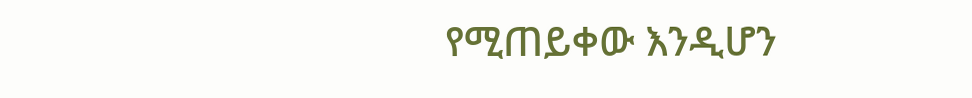የሚጠይቀው እንዲሆን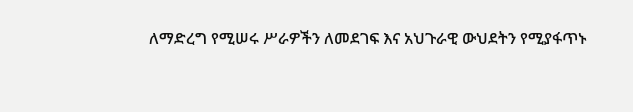ለማድረግ የሚሠሩ ሥራዎችን ለመደገፍ እና አህጉራዊ ውህደትን የሚያፋጥኑ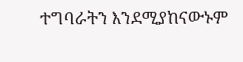ተግባራትን እንደሚያከናውኑም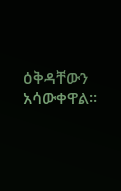ዕቅዳቸውን አሳውቀዋል።